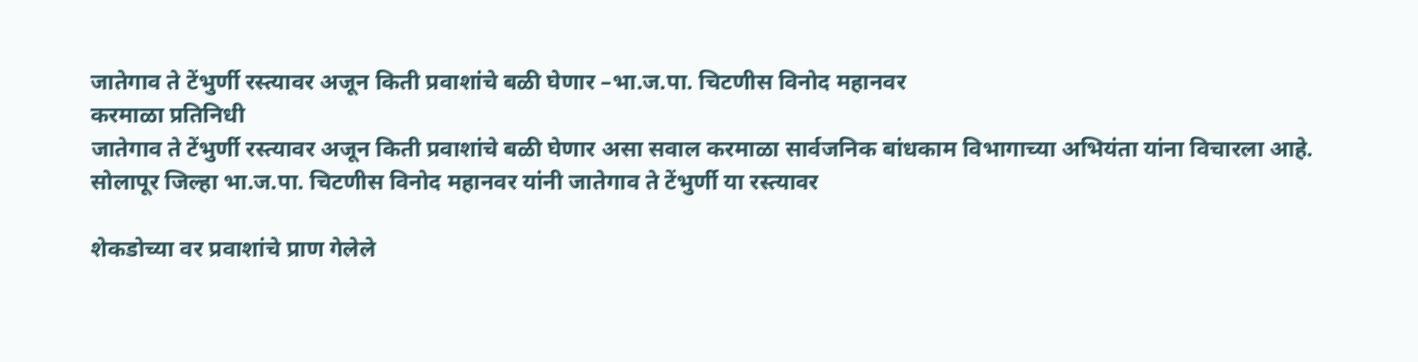जातेगाव ते टेंभुर्णी रस्त्यावर अजून किती प्रवाशांचे बळी घेणार –भा.ज.पा. चिटणीस विनोद महानवर
करमाळा प्रतिनिधी
जातेगाव ते टेंभुर्णी रस्त्यावर अजून किती प्रवाशांचे बळी घेणार असा सवाल करमाळा सार्वजनिक बांधकाम विभागाच्या अभियंता यांना विचारला आहे. सोलापूर जिल्हा भा.ज.पा. चिटणीस विनोद महानवर यांनी जातेगाव ते टेंभुर्णी या रस्त्यावर

शेकडोच्या वर प्रवाशांचे प्राण गेलेले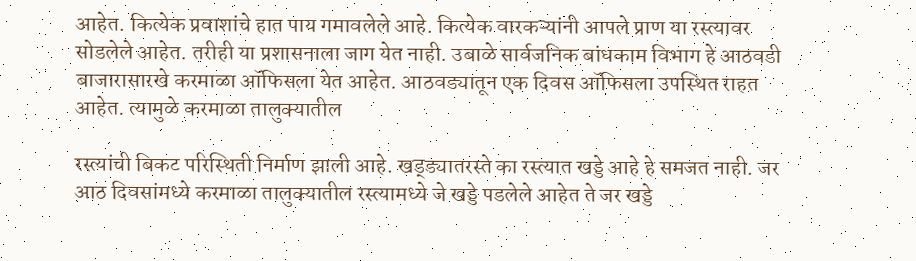आहेत. कित्येक प्रवाशांचे हात पाय गमावलेले आहे. कित्येक वारकऱ्यांनी आपले प्राण या रस्त्यावर सोडलेले आहेत. तरीही या प्रशासनाला जाग येत नाही. उबाळे सार्वजनिक बांधकाम विभाग हे आठवडी बाजारासारखे करमाळा ऑफिसला येत आहेत. आठवड्यातून एक दिवस ऑफिसला उपस्थित राहत आहेत. त्यामुळे करमाळा तालुक्यातील

रस्त्यांची बिकट परिस्थिती निर्माण झाली आहे. खड्ड्यातरस्ते का रस्त्यात खड्डे आहे हे समजत नाही. जर आठ दिवसांमध्ये करमाळा तालुक्यातील रस्त्यामध्ये जे खड्डे पडलेले आहेत ते जर खड्डे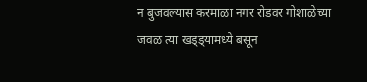न बुजवल्यास करमाळा नगर रोडवर गोशाळेच्या जवळ त्या खड्ड्यामध्ये बसून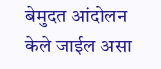बेमुदत आंदोलन केले जाईल असा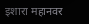इशारा महानवर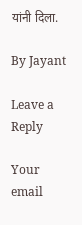यांनी दिला.

By Jayant

Leave a Reply

Your email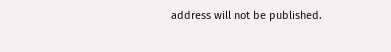address will not be published.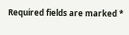Required fields are marked *